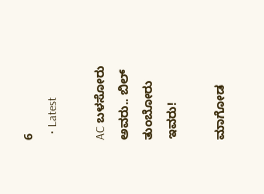6
  • Latest

AC ಬಳಸೋರು ಅವರು.. ಬಿಲ್ ತುಂಬೋರು ಇವರು!

ಮಾಗೋಡ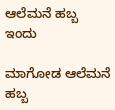ಆಲೆಮನೆ ಹಬ್ಬ ಇಂದು

ಮಾಗೋಡ ಆಲೆಮನೆ ಹಬ್ಬ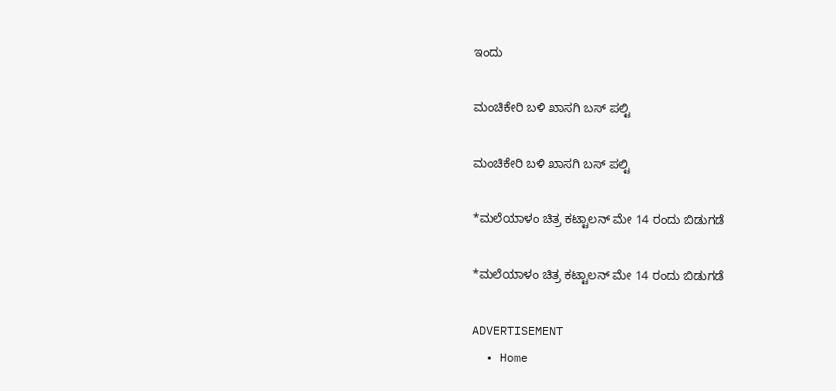ಇಂದು

ಮಂಚಿಕೇರಿ‌ ಬಳಿ ಖಾಸಗಿ ಬಸ್ ಪಲ್ಟಿ

ಮಂಚಿಕೇರಿ‌ ಬಳಿ ಖಾಸಗಿ ಬಸ್ ಪಲ್ಟಿ

*ಮಲೆಯಾಳಂ ಚಿತ್ರ ಕಟ್ಟಾಲನ್ ಮೇ 14 ರಂದು ಬಿಡುಗಡೆ

*ಮಲೆಯಾಳಂ ಚಿತ್ರ ಕಟ್ಟಾಲನ್ ಮೇ 14 ರಂದು ಬಿಡುಗಡೆ

ADVERTISEMENT
  • Home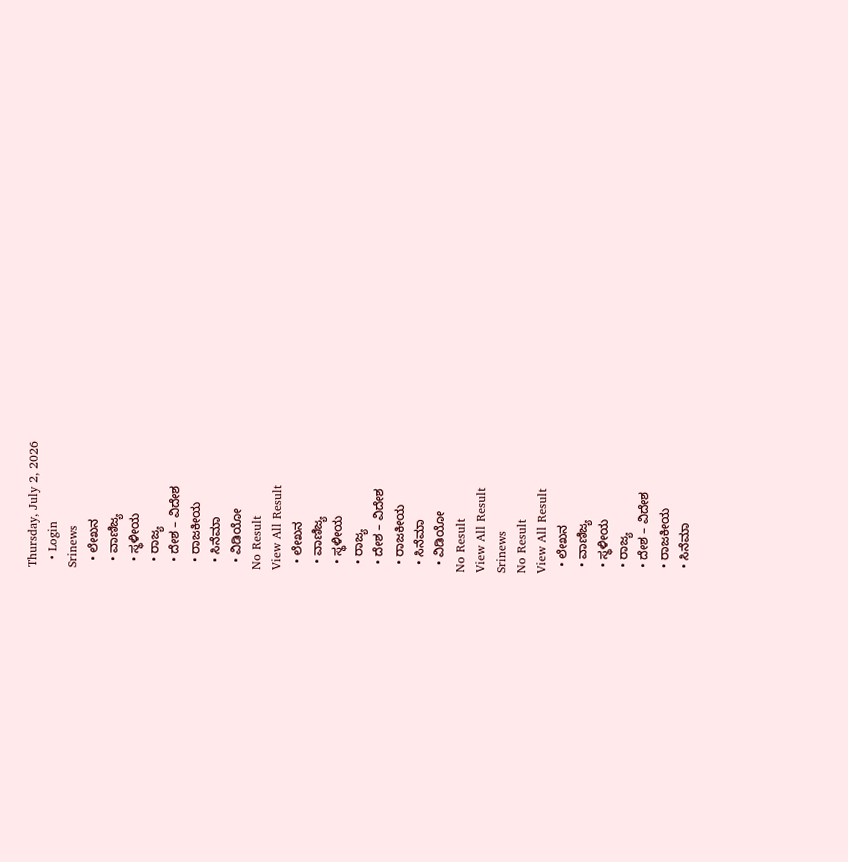Thursday, July 2, 2026
  • Login
Srinews
  • ಲೇಖನ
  • ವಾಣಿಜ್ಯ
  • ಸ್ಥಳೀಯ
  • ರಾಜ್ಯ
  • ದೇಶ – ವಿದೇಶ
  • ರಾಜಕೀಯ
  • ಸಿನೆಮಾ
  • ವಿಡಿಯೋ
No Result
View All Result
  • ಲೇಖನ
  • ವಾಣಿಜ್ಯ
  • ಸ್ಥಳೀಯ
  • ರಾಜ್ಯ
  • ದೇಶ – ವಿದೇಶ
  • ರಾಜಕೀಯ
  • ಸಿನೆಮಾ
  • ವಿಡಿಯೋ
No Result
View All Result
Srinews
No Result
View All Result
  • ಲೇಖನ
  • ವಾಣಿಜ್ಯ
  • ಸ್ಥಳೀಯ
  • ರಾಜ್ಯ
  • ದೇಶ – ವಿದೇಶ
  • ರಾಜಕೀಯ
  • ಸಿನೆಮಾ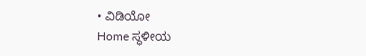• ವಿಡಿಯೋ
Home ಸ್ಥಳೀಯ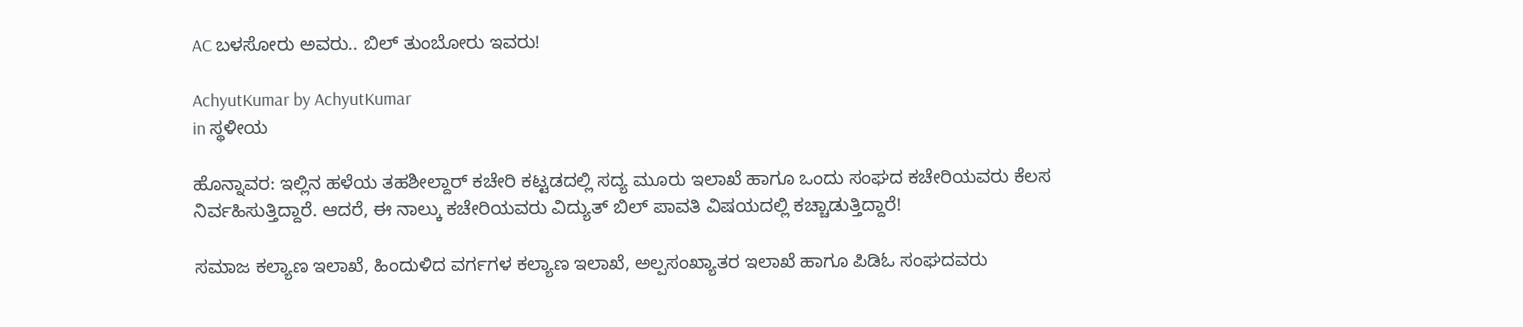AC ಬಳಸೋರು ಅವರು.. ಬಿಲ್ ತುಂಬೋರು ಇವರು!

AchyutKumar by AchyutKumar
in ಸ್ಥಳೀಯ

ಹೊನ್ನಾವರ: ಇಲ್ಲಿನ ಹಳೆಯ ತಹಶೀಲ್ದಾರ್ ಕಚೇರಿ ಕಟ್ಟಡದಲ್ಲಿ ಸದ್ಯ ಮೂರು ಇಲಾಖೆ ಹಾಗೂ ಒಂದು ಸಂಘದ ಕಚೇರಿಯವರು ಕೆಲಸ ನಿರ್ವಹಿಸುತ್ತಿದ್ದಾರೆ. ಆದರೆ, ಈ ನಾಲ್ಕು ಕಚೇರಿಯವರು ವಿದ್ಯುತ್ ಬಿಲ್ ಪಾವತಿ ವಿಷಯದಲ್ಲಿ ಕಚ್ಚಾಡುತ್ತಿದ್ದಾರೆ!

ಸಮಾಜ ಕಲ್ಯಾಣ ಇಲಾಖೆ, ಹಿಂದುಳಿದ ವರ್ಗಗಳ ಕಲ್ಯಾಣ ಇಲಾಖೆ, ಅಲ್ಪಸಂಖ್ಯಾತರ ಇಲಾಖೆ ಹಾಗೂ ಪಿಡಿಓ ಸಂಘದವರು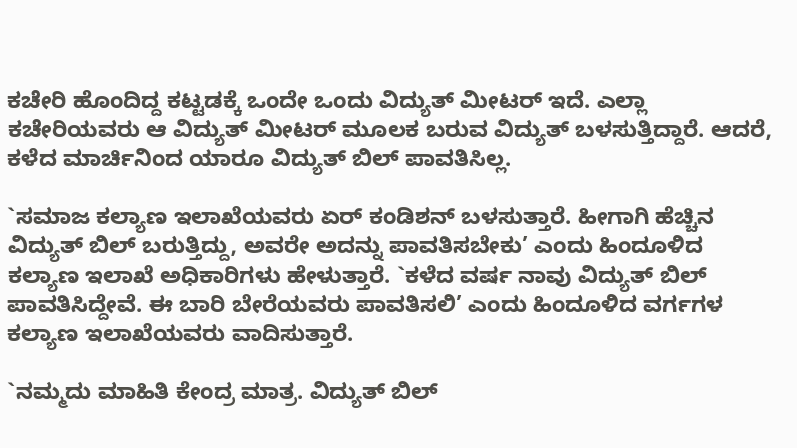ಕಚೇರಿ ಹೊಂದಿದ್ದ ಕಟ್ಟಡಕ್ಕೆ ಒಂದೇ ಒಂದು ವಿದ್ಯುತ್ ಮೀಟರ್ ಇದೆ. ಎಲ್ಲಾ ಕಚೇರಿಯವರು ಆ ವಿದ್ಯುತ್ ಮೀಟರ್ ಮೂಲಕ ಬರುವ ವಿದ್ಯುತ್ ಬಳಸುತ್ತಿದ್ದಾರೆ. ಆದರೆ, ಕಳೆದ ಮಾರ್ಚಿನಿಂದ ಯಾರೂ ವಿದ್ಯುತ್ ಬಿಲ್ ಪಾವತಿಸಿಲ್ಲ.

`ಸಮಾಜ ಕಲ್ಯಾಣ ಇಲಾಖೆಯವರು ಏರ್ ಕಂಡಿಶನ್ ಬಳಸುತ್ತಾರೆ. ಹೀಗಾಗಿ ಹೆಚ್ಚಿನ ವಿದ್ಯುತ್ ಬಿಲ್ ಬರುತ್ತಿದ್ದು, ಅವರೇ ಅದನ್ನು ಪಾವತಿಸಬೇಕು’ ಎಂದು ಹಿಂದೂಳಿದ ಕಲ್ಯಾಣ ಇಲಾಖೆ ಅಧಿಕಾರಿಗಳು ಹೇಳುತ್ತಾರೆ. `ಕಳೆದ ವರ್ಷ ನಾವು ವಿದ್ಯುತ್ ಬಿಲ್ ಪಾವತಿಸಿದ್ದೇವೆ. ಈ ಬಾರಿ ಬೇರೆಯವರು ಪಾವತಿಸಲಿ’ ಎಂದು ಹಿಂದೂಳಿದ ವರ್ಗಗಳ ಕಲ್ಯಾಣ ಇಲಾಖೆಯವರು ವಾದಿಸುತ್ತಾರೆ.

`ನಮ್ಮದು ಮಾಹಿತಿ ಕೇಂದ್ರ ಮಾತ್ರ. ವಿದ್ಯುತ್ ಬಿಲ್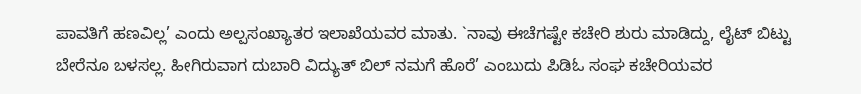ಪಾವತಿಗೆ ಹಣವಿಲ್ಲ’ ಎಂದು ಅಲ್ಪಸಂಖ್ಯಾತರ ಇಲಾಖೆಯವರ ಮಾತು. `ನಾವು ಈಚೆಗಷ್ಟೇ ಕಚೇರಿ ಶುರು ಮಾಡಿದ್ದು, ಲೈಟ್ ಬಿಟ್ಟು ಬೇರೆನೂ ಬಳಸಲ್ಲ. ಹೀಗಿರುವಾಗ ದುಬಾರಿ ವಿದ್ಯುತ್ ಬಿಲ್ ನಮಗೆ ಹೊರೆ’ ಎಂಬುದು ಪಿಡಿಓ ಸಂಘ ಕಚೇರಿಯವರ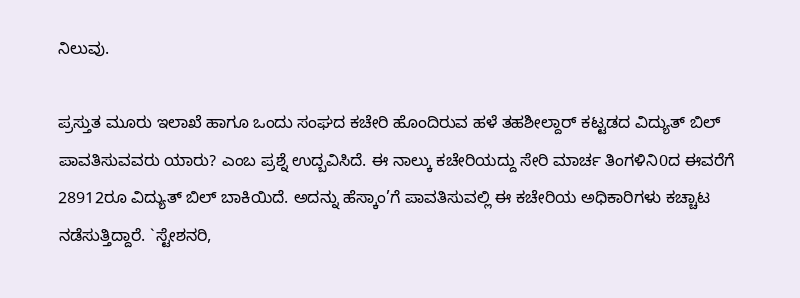ನಿಲುವು.

ಪ್ರಸ್ತುತ ಮೂರು ಇಲಾಖೆ ಹಾಗೂ ಒಂದು ಸಂಘದ ಕಚೇರಿ ಹೊಂದಿರುವ ಹಳೆ ತಹಶೀಲ್ದಾರ್ ಕಟ್ಟಡದ ವಿದ್ಯುತ್ ಬಿಲ್ ಪಾವತಿಸುವವರು ಯಾರು? ಎಂಬ ಪ್ರಶ್ನೆ ಉದ್ಬವಿಸಿದೆ. ಈ ನಾಲ್ಕು ಕಚೇರಿಯದ್ದು ಸೇರಿ ಮಾರ್ಚ ತಿಂಗಳಿನಿ0ದ ಈವರೆಗೆ 28912ರೂ ವಿದ್ಯುತ್ ಬಿಲ್ ಬಾಕಿಯಿದೆ. ಅದನ್ನು ಹೆಸ್ಕಾಂ’ಗೆ ಪಾವತಿಸುವಲ್ಲಿ ಈ ಕಚೇರಿಯ ಅಧಿಕಾರಿಗಳು ಕಚ್ಚಾಟ ನಡೆಸುತ್ತಿದ್ದಾರೆ. `ಸ್ಟೇಶನರಿ,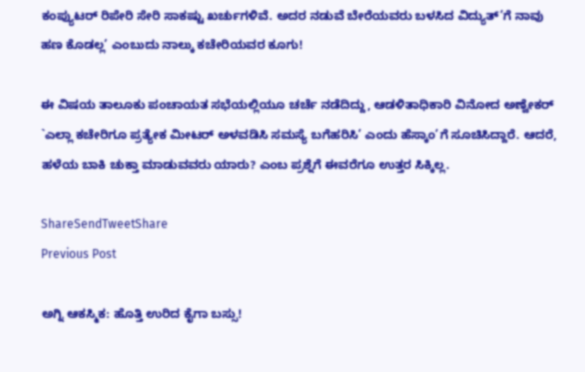ಕಂಪ್ಯುಟರ್ ರಿಪೇರಿ ಸೇರಿ ಸಾಕಷ್ಟು ಖರ್ಚುಗಳಿವೆ. ಅದರ ನಡುವೆ ಬೇರೆಯವರು ಬಳಸಿದ ವಿದ್ಯುತ್’ಗೆ ನಾವು ಹಣ ಕೊಡಲ್ಲ’ ಎಂಬುದು ನಾಲ್ಕು ಕಚೇರಿಯವರ ಕೂಗು!

ಈ ವಿಷಯ ತಾಲೂಕು ಪಂಚಾಯತ ಸಭೆಯಲ್ಲಿಯೂ ಚರ್ಚೆ ನಡೆದಿದ್ದು, ಆಡಳಿತಾಧಿಕಾರಿ ವಿನೋದ ಅಣ್ವೇಕರ್ `ಎಲ್ಲಾ ಕಚೇರಿಗೂ ಪ್ರತ್ಯೇಕ ಮೀಟರ್ ಅಳವಡಿಸಿ ಸಮಸ್ಯೆ ಬಗೆಹರಿಸಿ’ ಎಂದು ಹೆಸ್ಕಾಂ’ಗೆ ಸೂಚಿಸಿದ್ದಾರೆ. ಆದರೆ, ಹಳೆಯ ಬಾಕಿ ಚುಕ್ತಾ ಮಾಡುವವರು ಯಾರು? ಎಂಬ ಪ್ರಶ್ನೆಗೆ ಈವರೆಗೂ ಉತ್ತರ ಸಿಕ್ಕಿಲ್ಲ.

ShareSendTweetShare
Previous Post

ಅಗ್ನಿ ಆಕಸ್ಮಿಕ: ಹೊತ್ತಿ ಉರಿದ ಕೈಗಾ ಬಸ್ಸು!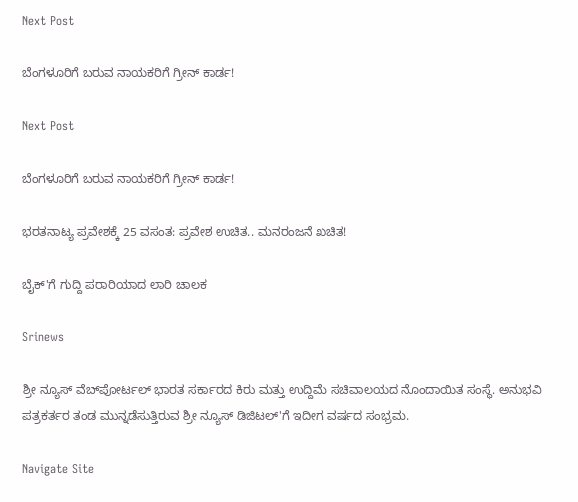Next Post

ಬೆಂಗಳೂರಿಗೆ ಬರುವ ನಾಯಕರಿಗೆ ಗ್ರೀನ್ ಕಾರ್ಡ!

Next Post

ಬೆಂಗಳೂರಿಗೆ ಬರುವ ನಾಯಕರಿಗೆ ಗ್ರೀನ್ ಕಾರ್ಡ!

ಭರತನಾಟ್ಯ ಪ್ರವೇಶಕ್ಕೆ 25 ವಸಂತ: ಪ್ರವೇಶ ಉಚಿತ.. ಮನರಂಜನೆ ಖಚಿತ!

ಬೈಕ್'ಗೆ ಗುದ್ದಿ ಪರಾರಿಯಾದ ಲಾರಿ ಚಾಲಕ

Srinews

ಶ್ರೀ ನ್ಯೂಸ್ ವೆಬ್‌ಪೋರ್ಟಲ್ ಭಾರತ ಸರ್ಕಾರದ ಕಿರು ಮತ್ತು ಉದ್ದಿಮೆ ಸಚಿವಾಲಯದ ನೊಂದಾಯಿತ ಸಂಸ್ಥೆ. ಅನುಭವಿ ಪತ್ರಕರ್ತರ ತಂಡ ಮುನ್ನಡೆಸುತ್ತಿರುವ ಶ್ರೀ ನ್ಯೂಸ್ ಡಿಜಿಟಲ್'ಗೆ ಇದೀಗ ವರ್ಷದ ಸಂಭ್ರಮ.

Navigate Site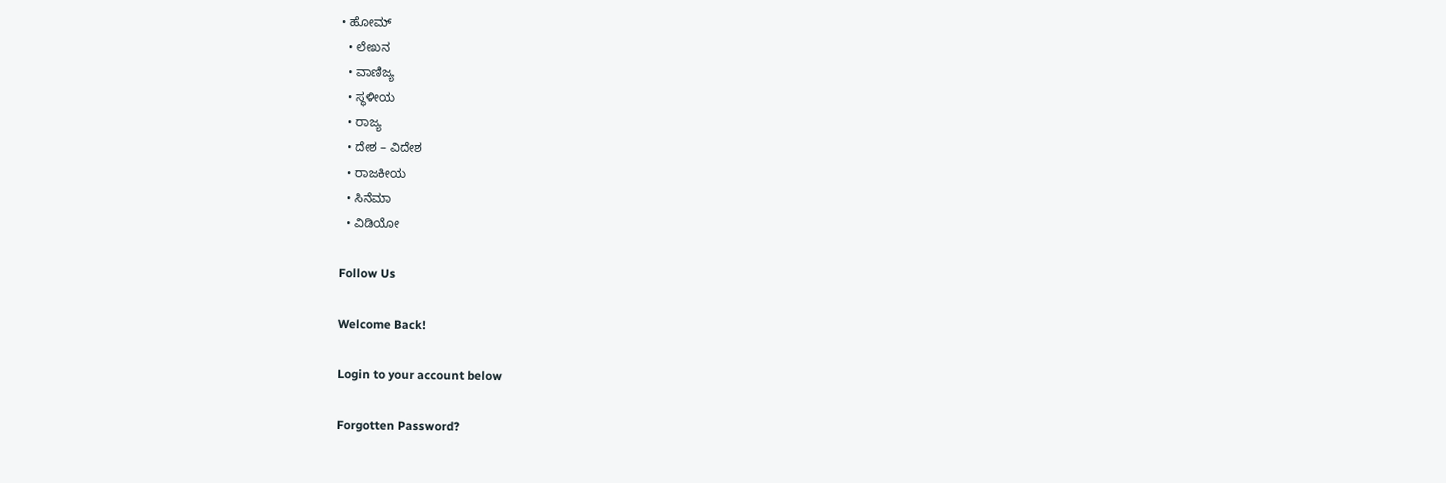• ಹೋಮ್
  • ಲೇಖನ
  • ವಾಣಿಜ್ಯ
  • ಸ್ಥಳೀಯ
  • ರಾಜ್ಯ
  • ದೇಶ – ವಿದೇಶ
  • ರಾಜಕೀಯ
  • ಸಿನೆಮಾ
  • ವಿಡಿಯೋ

Follow Us

Welcome Back!

Login to your account below

Forgotten Password?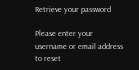Retrieve your password

Please enter your username or email address to reset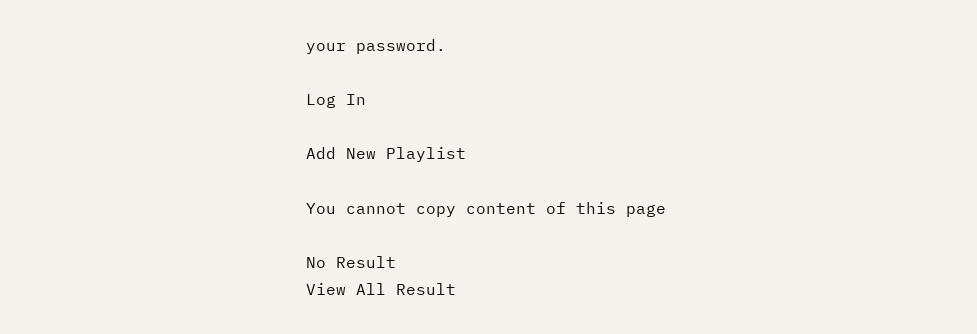your password.

Log In

Add New Playlist

You cannot copy content of this page

No Result
View All Result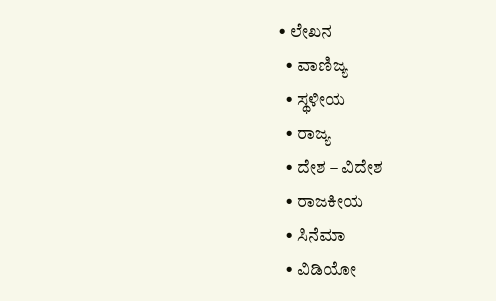• ಲೇಖನ
  • ವಾಣಿಜ್ಯ
  • ಸ್ಥಳೀಯ
  • ರಾಜ್ಯ
  • ದೇಶ – ವಿದೇಶ
  • ರಾಜಕೀಯ
  • ಸಿನೆಮಾ
  • ವಿಡಿಯೋ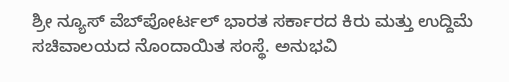ಶ್ರೀ ನ್ಯೂಸ್ ವೆಬ್‌ಪೋರ್ಟಲ್ ಭಾರತ ಸರ್ಕಾರದ ಕಿರು ಮತ್ತು ಉದ್ದಿಮೆ ಸಚಿವಾಲಯದ ನೊಂದಾಯಿತ ಸಂಸ್ಥೆ. ಅನುಭವಿ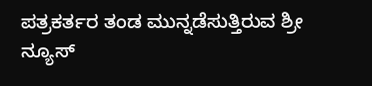ಪತ್ರಕರ್ತರ ತಂಡ ಮುನ್ನಡೆಸುತ್ತಿರುವ ಶ್ರೀ ನ್ಯೂಸ್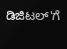ಡಿಜಿಟಲ್'ಗೆ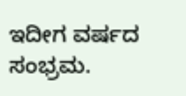ಇದೀಗ ವರ್ಷದ ಸಂಭ್ರಮ.